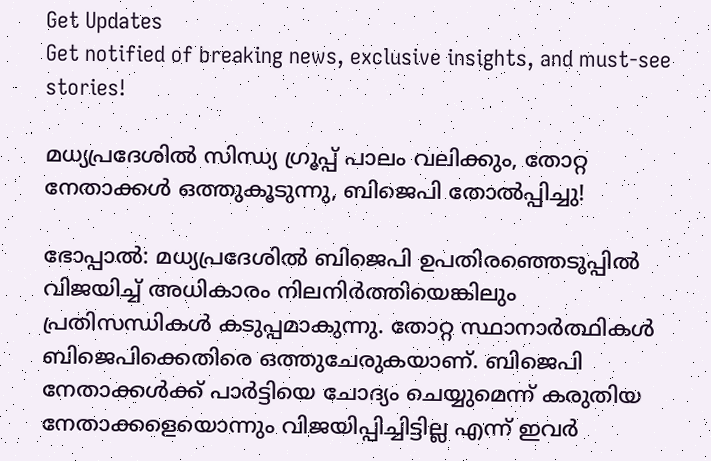Get Updates
Get notified of breaking news, exclusive insights, and must-see stories!

മധ്യപ്രദേശില്‍ സിന്ധ്യ ഗ്രൂപ്പ് പാലം വലിക്കും, തോറ്റ നേതാക്കള്‍ ഒത്തുകൂടുന്നു, ബിജെപി തോല്‍പ്പിച്ചു!

ഭോപ്പാല്‍: മധ്യപ്രദേശില്‍ ബിജെപി ഉപതിരഞ്ഞെടുപ്പില്‍ വിജയിച്ച് അധികാരം നിലനിര്‍ത്തിയെങ്കിലും പ്രതിസന്ധികള്‍ കടുപ്പമാകുന്നു. തോറ്റ സ്ഥാനാര്‍ത്ഥികള്‍ ബിജെപിക്കെതിരെ ഒത്തുചേരുകയാണ്. ബിജെപി നേതാക്കള്‍ക്ക് പാര്‍ട്ടിയെ ചോദ്യം ചെയ്യുമെന്ന് കരുതിയ നേതാക്കളെയൊന്നും വിജയിപ്പിച്ചിട്ടില്ല എന്ന് ഇവര്‍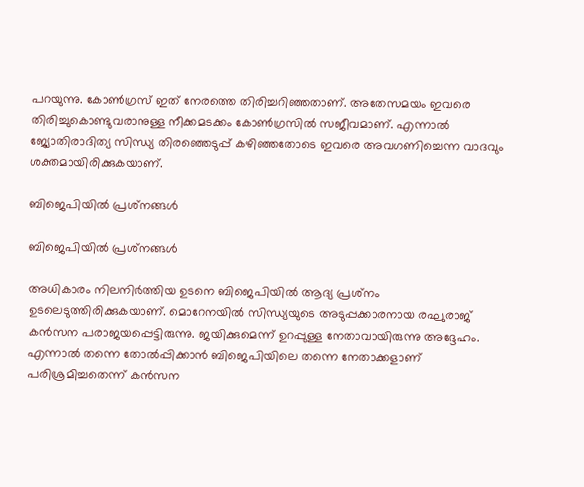പറയുന്നു. കോണ്‍ഗ്രസ് ഇത് നേരത്തെ തിരിച്ചറിഞ്ഞതാണ്. അതേസമയം ഇവരെ തിരിച്ചുകൊണ്ടുവരാനുള്ള നീക്കമടക്കം കോണ്‍ഗ്രസില്‍ സജീവമാണ്. എന്നാല്‍ ജ്യോതിരാദിത്യ സിന്ധ്യ തിരഞ്ഞെടുപ്പ് കഴിഞ്ഞതോടെ ഇവരെ അവഗണിച്ചെന്ന വാദവും ശക്തമായിരിക്കുകയാണ്.

ബിജെപിയില്‍ പ്രശ്‌നങ്ങള്‍

ബിജെപിയില്‍ പ്രശ്‌നങ്ങള്‍

അധികാരം നിലനിര്‍ത്തിയ ഉടനെ ബിജെപിയില്‍ ആദ്യ പ്രശ്‌നം ഉടലെടുത്തിരിക്കുകയാണ്. മൊറേനയില്‍ സിന്ധ്യയുടെ അടുപ്പക്കാരനായ രഘുരാജ് കന്‍സന പരാജയപ്പെട്ടിരുന്നു. ജയിക്കുമെന്ന് ഉറപ്പുള്ള നേതാവായിരുന്നു അദ്ദേഹം. എന്നാല്‍ തന്നെ തോല്‍പ്പിക്കാന്‍ ബിജെപിയിലെ തന്നെ നേതാക്കളാണ് പരിശ്രമിച്ചതെന്ന് കന്‍സന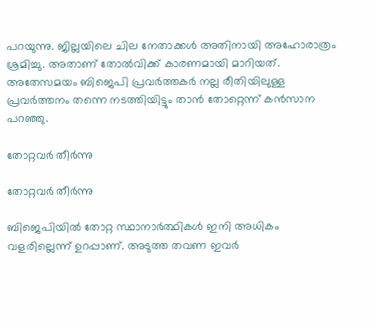പറയുന്നു. ജില്ലയിലെ ചില നേതാക്കള്‍ അതിനായി അഹോരാത്രം ശ്രമിച്ചു. അതാണ് തോല്‍വിക്ക് കാരണമായി മാറിയത്. അതേസമയം ബിജെപി പ്രവര്‍ത്തകര്‍ നല്ല രീതിയിലുള്ള പ്രവര്‍ത്തനം തന്നെ നടത്തിയിട്ടും താന്‍ തോറ്റെന്ന് കന്‍സാന പറഞ്ഞു.

തോറ്റവര്‍ തീര്‍ന്നു

തോറ്റവര്‍ തീര്‍ന്നു

ബിജെപിയില്‍ തോറ്റ സ്ഥാനാര്‍ത്ഥികള്‍ ഇനി അധികം വളരില്ലെന്ന് ഉറപ്പാണ്. അടുത്ത തവണ ഇവര്‍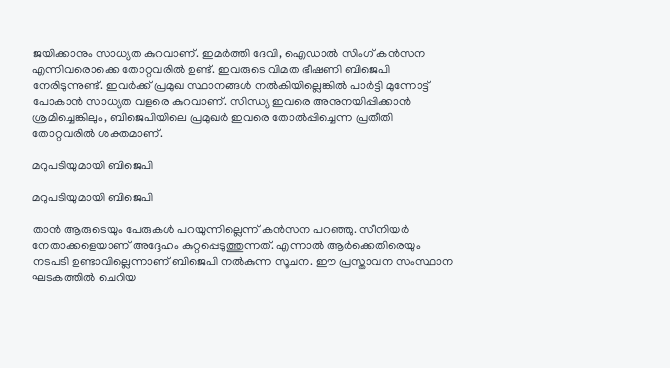ജയിക്കാനും സാധ്യത കുറവാണ്. ഇമര്‍ത്തി ദേവി, ഐഡാല്‍ സിംഗ് കന്‍സന എന്നിവരൊക്കെ തോറ്റവരില്‍ ഉണ്ട്. ഇവരുടെ വിമത ഭീഷണി ബിജെപി നേരിടുന്നുണ്ട്. ഇവര്‍ക്ക് പ്രമുഖ സ്ഥാനങ്ങള്‍ നല്‍കിയില്ലെങ്കില്‍ പാര്‍ട്ടി മുന്നോട്ട് പോകാന്‍ സാധ്യത വളരെ കുറവാണ്. സിന്ധ്യ ഇവരെ അനുനയിപ്പിക്കാന്‍ ശ്രമിച്ചെങ്കിലും, ബിജെപിയിലെ പ്രമുഖര്‍ ഇവരെ തോല്‍പ്പിച്ചെന്ന പ്രതീതി തോറ്റവരില്‍ ശക്തമാണ്.

മറുപടിയുമായി ബിജെപി

മറുപടിയുമായി ബിജെപി

താന്‍ ആരുടെയും പേരുകള്‍ പറയുന്നില്ലെന്ന് കന്‍സന പറഞ്ഞു. സീനിയര്‍ നേതാക്കളെയാണ് അദ്ദേഹം കുറ്റപ്പെടുത്തുന്നത്. എന്നാല്‍ ആര്‍ക്കെതിരെയും നടപടി ഉണ്ടാവില്ലെന്നാണ് ബിജെപി നല്‍കുന്ന സൂചന. ഈ പ്രസ്താവന സംസ്ഥാന ഘടകത്തില്‍ ചെറിയ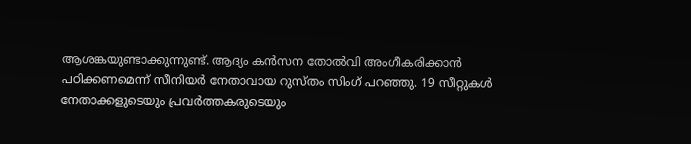ആശങ്കയുണ്ടാക്കുന്നുണ്ട്. ആദ്യം കന്‍സന തോല്‍വി അംഗീകരിക്കാന്‍ പഠിക്കണമെന്ന് സീനിയര്‍ നേതാവായ റുസ്തം സിംഗ് പറഞ്ഞു. 19 സീറ്റുകള്‍ നേതാക്കളുടെയും പ്രവര്‍ത്തകരുടെയും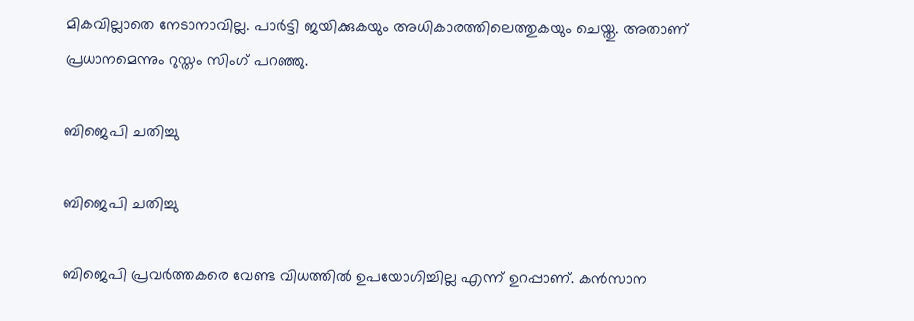മികവില്ലാതെ നേടാനാവില്ല. പാര്‍ട്ടി ജയിക്കുകയും അധികാരത്തിലെത്തുകയും ചെയ്തു. അതാണ് പ്രധാനമെന്നും റുസ്തം സിംഗ് പറഞ്ഞു.

ബിജെപി ചതിച്ചു

ബിജെപി ചതിച്ചു

ബിജെപി പ്രവര്‍ത്തകരെ വേണ്ട വിധത്തില്‍ ഉപയോഗിച്ചില്ല എന്ന് ഉറപ്പാണ്. കന്‍സാന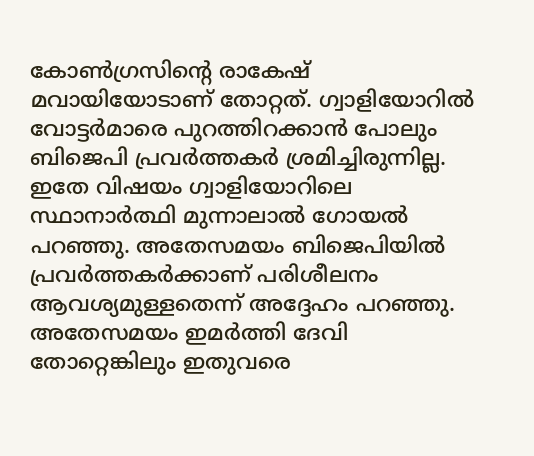കോണ്‍ഗ്രസിന്റെ രാകേഷ് മവായിയോടാണ് തോറ്റത്. ഗ്വാളിയോറില്‍ വോട്ടര്‍മാരെ പുറത്തിറക്കാന്‍ പോലും ബിജെപി പ്രവര്‍ത്തകര്‍ ശ്രമിച്ചിരുന്നില്ല. ഇതേ വിഷയം ഗ്വാളിയോറിലെ സ്ഥാനാര്‍ത്ഥി മുന്നാലാല്‍ ഗോയല്‍ പറഞ്ഞു. അതേസമയം ബിജെപിയില്‍ പ്രവര്‍ത്തകര്‍ക്കാണ് പരിശീലനം ആവശ്യമുള്ളതെന്ന് അദ്ദേഹം പറഞ്ഞു. അതേസമയം ഇമര്‍ത്തി ദേവി തോറ്റെങ്കിലും ഇതുവരെ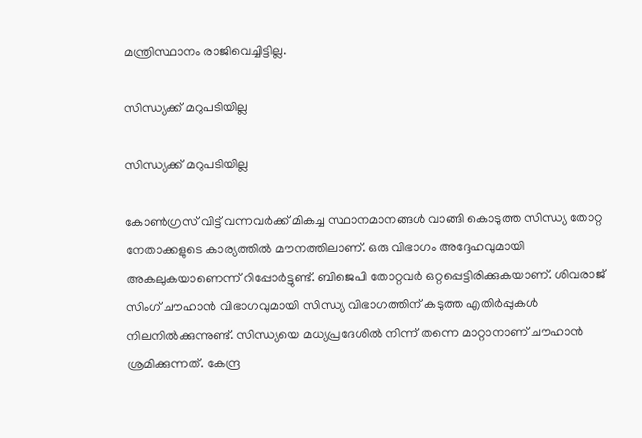മന്ത്രിസ്ഥാനം രാജിവെച്ചിട്ടില്ല.

സിന്ധ്യക്ക് മറുപടിയില്ല

സിന്ധ്യക്ക് മറുപടിയില്ല

കോണ്‍ഗ്രസ് വിട്ട് വന്നവര്‍ക്ക് മികച്ച സ്ഥാനമാനങ്ങള്‍ വാങ്ങി കൊടുത്ത സിന്ധ്യ തോറ്റ നേതാക്കളുടെ കാര്യത്തില്‍ മൗനത്തിലാണ്. ഒരു വിഭാഗം അദ്ദേഹവുമായി അകലുകയാണെന്ന് റിപ്പോര്‍ട്ടുണ്ട്. ബിജെപി തോറ്റവര്‍ ഒറ്റപ്പെട്ടിരിക്കുകയാണ്. ശിവരാജ് സിംഗ് ചൗഹാന്‍ വിഭാഗവുമായി സിന്ധ്യ വിഭാഗത്തിന് കടുത്ത എതിര്‍പ്പുകള്‍ നിലനില്‍ക്കുന്നുണ്ട്. സിന്ധ്യയെ മധ്യപ്രദേശില്‍ നിന്ന് തന്നെ മാറ്റാനാണ് ചൗഹാന്‍ ശ്രമിക്കുന്നത്. കേന്ദ്ര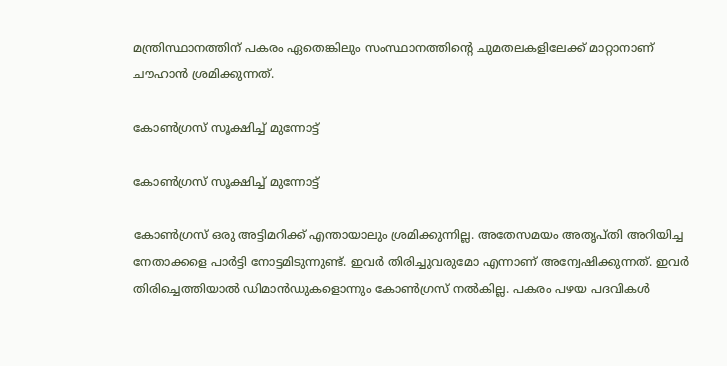മന്ത്രിസ്ഥാനത്തിന് പകരം ഏതെങ്കിലും സംസ്ഥാനത്തിന്റെ ചുമതലകളിലേക്ക് മാറ്റാനാണ് ചൗഹാന്‍ ശ്രമിക്കുന്നത്.

കോണ്‍ഗ്രസ് സൂക്ഷിച്ച് മുന്നോട്ട്

കോണ്‍ഗ്രസ് സൂക്ഷിച്ച് മുന്നോട്ട്

കോണ്‍ഗ്രസ് ഒരു അട്ടിമറിക്ക് എന്തായാലും ശ്രമിക്കുന്നില്ല. അതേസമയം അതൃപ്തി അറിയിച്ച നേതാക്കളെ പാര്‍ട്ടി നോട്ടമിടുന്നുണ്ട്. ഇവര്‍ തിരിച്ചുവരുമോ എന്നാണ് അന്വേഷിക്കുന്നത്. ഇവര്‍ തിരിച്ചെത്തിയാല്‍ ഡിമാന്‍ഡുകളൊന്നും കോണ്‍ഗ്രസ് നല്‍കില്ല. പകരം പഴയ പദവികള്‍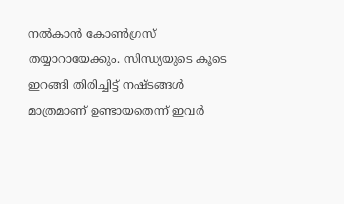നല്‍കാന്‍ കോണ്‍ഗ്രസ് തയ്യാറായേക്കും. സിന്ധ്യയുടെ കൂടെ ഇറങ്ങി തിരിച്ചിട്ട് നഷ്ടങ്ങള്‍ മാത്രമാണ് ഉണ്ടായതെന്ന് ഇവര്‍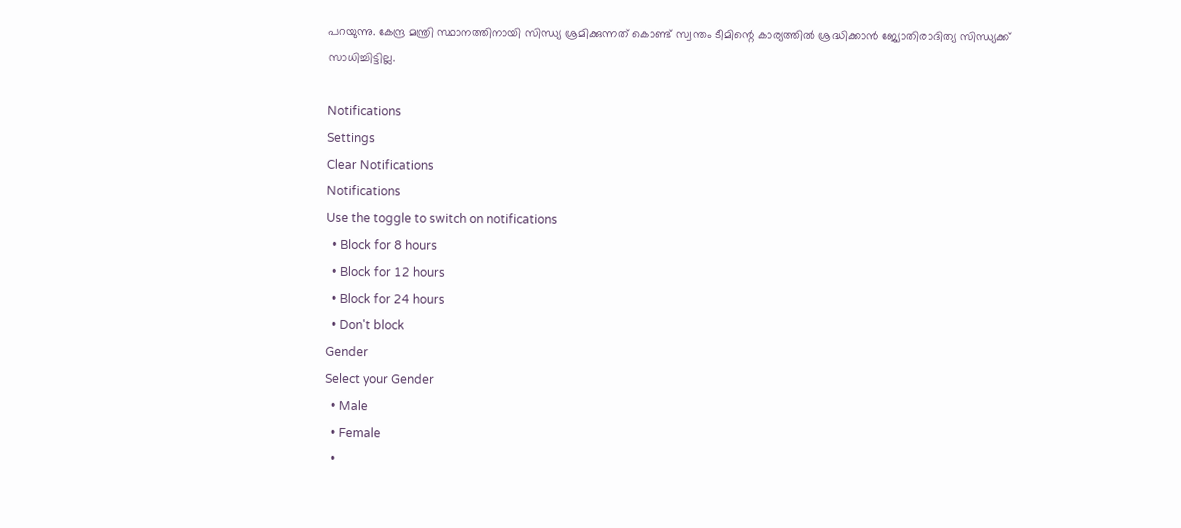പറയുന്നു. കേന്ദ്ര മന്ത്രി സ്ഥാനത്തിനായി സിന്ധ്യ ശ്രമിക്കുന്നത് കൊണ്ട് സ്വന്തം ടീമിന്റെ കാര്യത്തില്‍ ശ്രദ്ധിക്കാന്‍ ജ്യോതിരാദിത്യ സിന്ധ്യക്ക് സാധിച്ചിട്ടില്ല.

Notifications
Settings
Clear Notifications
Notifications
Use the toggle to switch on notifications
  • Block for 8 hours
  • Block for 12 hours
  • Block for 24 hours
  • Don't block
Gender
Select your Gender
  • Male
  • Female
  •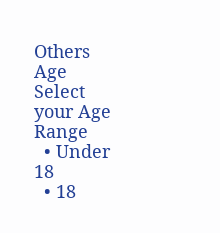Others
Age
Select your Age Range
  • Under 18
  • 18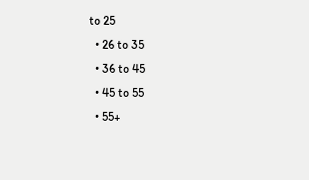to 25
  • 26 to 35
  • 36 to 45
  • 45 to 55
  • 55+